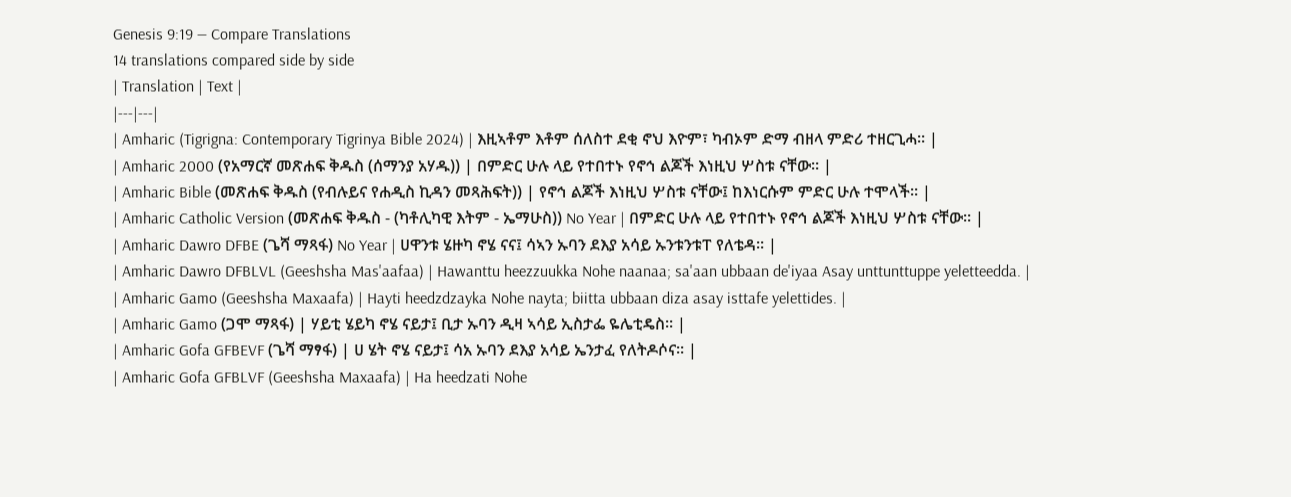Genesis 9:19 — Compare Translations
14 translations compared side by side
| Translation | Text |
|---|---|
| Amharic (Tigrigna: Contemporary Tigrinya Bible 2024) | እዚኣቶም እቶም ሰለስተ ደቂ ኖህ እዮም፣ ካብኦም ድማ ብዘላ ምድሪ ተዘርጊሓ። |
| Amharic 2000 (የአማርኛ መጽሐፍ ቅዱስ (ሰማንያ አሃዱ)) | በምድር ሁሉ ላይ የተበተኑ የኖኅ ልጆች እነዚህ ሦስቱ ናቸው። |
| Amharic Bible (መጽሐፍ ቅዱስ (የብሉይና የሐዲስ ኪዳን መጻሕፍት)) | የኖኅ ልጆች እነዚህ ሦስቱ ናቸው፤ ከእነርሱም ምድር ሁሉ ተሞላች። |
| Amharic Catholic Version (መጽሐፍ ቅዱስ - (ካቶሊካዊ እትም - ኤማሁስ)) No Year | በምድር ሁሉ ላይ የተበተኑ የኖኅ ልጆች እነዚህ ሦስቱ ናቸው። |
| Amharic Dawro DFBE (ጌሻ ማጻፋ) No Year | ሀዋንቱ ሄዙካ ኖሄ ናና፤ ሳኣን ኡባን ደእያ አሳይ ኡንቱንቱፐ የለቴዳ። |
| Amharic Dawro DFBLVL (Geeshsha Mas'aafaa) | Hawanttu heezzuukka Nohe naanaa; sa'aan ubbaan de'iyaa Asay unttunttuppe yeletteedda. |
| Amharic Gamo (Geeshsha Maxaafa) | Hayti heedzdzayka Nohe nayta; biitta ubbaan diza asay isttafe yelettides. |
| Amharic Gamo (ጋሞ ማጻፋ) | ሃይቲ ሄይካ ኖሄ ናይታ፤ ቢታ ኡባን ዲዛ ኣሳይ ኢስታፌ ዬሌቲዴስ። |
| Amharic Gofa GFBEVF (ጌሻ ማፃፋ) | ሀ ሄት ኖሄ ናይታ፤ ሳአ ኡባን ደእያ አሳይ ኤንታፈ የለትዶሶና። |
| Amharic Gofa GFBLVF (Geeshsha Maxaafa) | Ha heedzati Nohe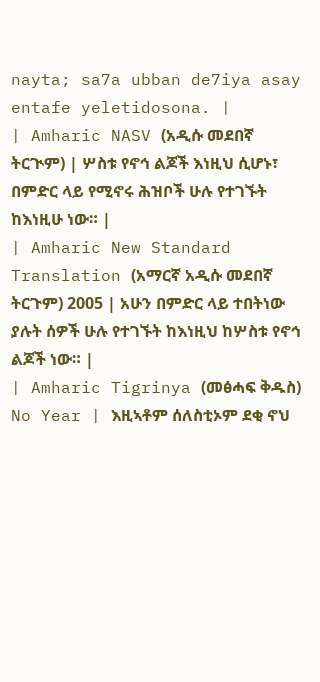nayta; sa7a ubban de7iya asay entafe yeletidosona. |
| Amharic NASV (አዲሱ መደበኛ ትርጒም) | ሦስቱ የኖኅ ልጆች እነዚህ ሲሆኑ፣ በምድር ላይ የሚኖሩ ሕዝቦች ሁሉ የተገኙት ከእነዚሁ ነው። |
| Amharic New Standard Translation (አማርኛ አዲሱ መደበኛ ትርጉም) 2005 | አሁን በምድር ላይ ተበትነው ያሉት ሰዎች ሁሉ የተገኙት ከእነዚህ ከሦስቱ የኖኅ ልጆች ነው። |
| Amharic Tigrinya (መፅሓፍ ቅዱስ) No Year | እዚኣቶም ሰለስቲኦም ደቂ ኖህ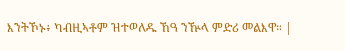እንትኾኑ፥ ካብዚኣቶም ዝተወለዱ ኸዓ ንዅላ ምድሪ መልእዋ። |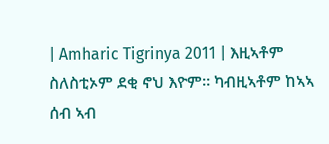| Amharic Tigrinya 2011 | እዚኣቶም ስለስቲኦም ደቂ ኖህ እዮም። ካብዚኣቶም ከኣኣ ሰብ ኣብ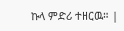ኩላ ምድሪ ተዘርዉ። |